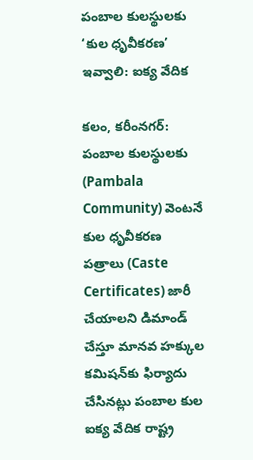పంబాల కులస్థులకు ‘కుల ధృవీకరణ’ ఇవ్వాలి: ఐక్య వేదిక

కలం, కరీంనగర్: పంబాల కులస్థులకు (Pambala Community) వెంటనే కుల ధృవీకరణ పత్రాలు (Caste Certificates) జారీ చేయాలని డిమాండ్ చేస్తూ మానవ హక్కుల కమిషన్‌కు ఫిర్యాదు చేసినట్లు పంబాల కుల ఐక్య వేదిక రాష్ట్ర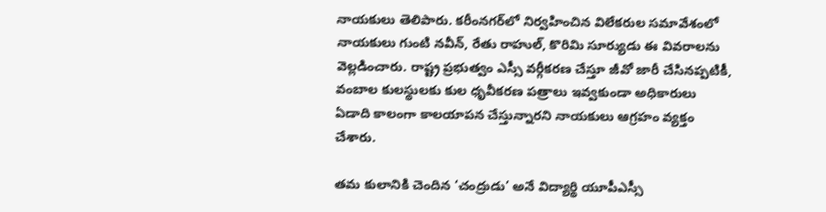నాయకులు తెలిపారు. కరీంనగర్‌లో నిర్వహించిన విలేకరుల సమావేశంలో నాయకులు గుంటి నవీన్, రేతు రాహుల్, కొరిమి సూర్యుడు ఈ వివరాలను వెల్లడించారు. రాష్ట్ర ప్రభుత్వం ఎస్సీ వర్గీకరణ చేస్తూ జీవో జారీ చేసినప్పటికీ, వంబాల కులస్థులకు కుల ధృవీకరణ పత్రాలు ఇవ్వకుండా అధికారులు ఏడాది కాలంగా కాలయాపన చేస్తున్నారని నాయకులు ఆగ్రహం వ్యక్తం చేశారు.

తమ కులానికి చెందిన ‘చంద్రుడు’ అనే విద్యార్థి యూపీఎస్సీ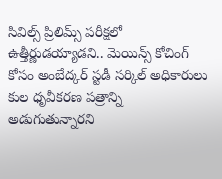సివిల్స్ ప్రిలిమ్స్ పరీక్షలో ఉత్తీర్ణుడయ్యాడని.. మెయిన్స్ కోచింగ్ కోసం అంబేద్కర్ స్టడీ సర్కిల్ అధికారులు కుల ధృవీకరణ పత్రాన్ని అడుగుతున్నారని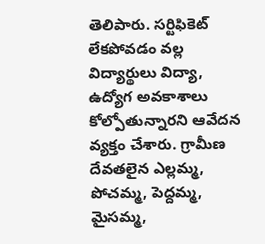తెలిపారు. సర్టిఫికెట్ లేకపోవడం వల్ల విద్యార్థులు విద్యా, ఉద్యోగ అవకాశాలు కోల్పోతున్నారని ఆవేదన వ్యక్తం చేశారు. గ్రామీణ దేవతలైన ఎల్లమ్మ, పోచమ్మ, పెద్దమ్మ, మైసమ్మ,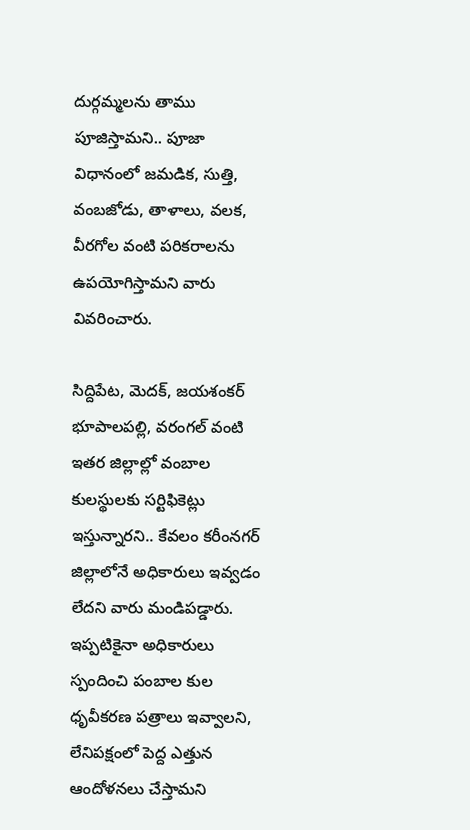దుర్గమ్మలను తాము పూజిస్తామని.. పూజా విధానంలో జమడిక, సుత్తి, వంబజోడు, తాళాలు, వలక, వీరగోల వంటి పరికరాలను ఉపయోగిస్తామని వారు వివరించారు.

సిద్దిపేట, మెదక్, జయశంకర్ భూపాలపల్లి, వరంగల్ వంటి ఇతర జిల్లాల్లో వంబాల కులస్థులకు సర్టిఫికెట్లు ఇస్తున్నారని.. కేవలం కరీంనగర్ జిల్లాలోనే అధికారులు ఇవ్వడం లేదని వారు మండిపడ్డారు. ఇప్పటికైనా అధికారులు స్పందించి పంబాల కుల ధృవీకరణ పత్రాలు ఇవ్వాలని, లేనిపక్షంలో పెద్ద ఎత్తున ఆందోళనలు చేస్తామని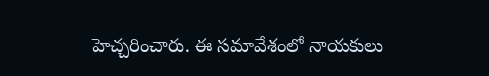హెచ్చరించారు. ఈ సమావేశంలో నాయకులు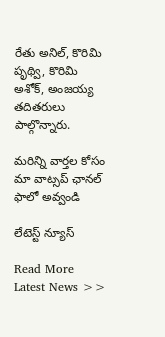రేతు అనిల్, కొరిమి పృథ్వి, కొరిమి అశోక్, అంజయ్య తదితరులు పాల్గొన్నారు.

మ‌రిన్ని వార్త‌ల కోసం మా వాట్స‌ప్ ఛాన‌ల్ ఫాలో అవ్వండి

లేటెస్ట్ న్యూస్‌

Read More Latest News >>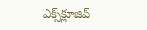ఎక్స్‌క్లూజివ్‌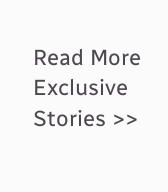Read More Exclusive Stories >>